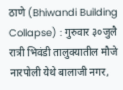ठाणे (Bhiwandi Building Collapse) : गुरुवार ३०जुलै रात्री भिवंडी तालुक्यातील मौजे नारपोली येथे बालाजी नगर,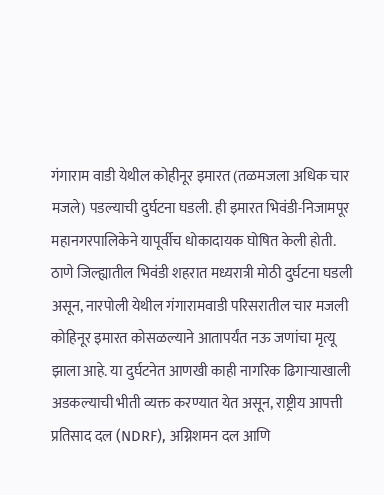गंगाराम वाडी येथील कोहीनूर इमारत (तळमजला अधिक चार मजले) पडल्याची दुर्घटना घडली. ही इमारत भिवंडी-निजामपूर महानगरपालिकेने यापूर्वीच धोकादायक घोषित केली होती.
ठाणे जिल्ह्यातील भिवंडी शहरात मध्यरात्री मोठी दुर्घटना घडली असून, नारपोली येथील गंगारामवाडी परिसरातील चार मजली कोहिनूर इमारत कोसळल्याने आतापर्यंत नऊ जणांचा मृत्यू झाला आहे. या दुर्घटनेत आणखी काही नागरिक ढिगाऱ्याखाली अडकल्याची भीती व्यक्त करण्यात येत असून, राष्ट्रीय आपत्ती प्रतिसाद दल (NDRF), अग्निशमन दल आणि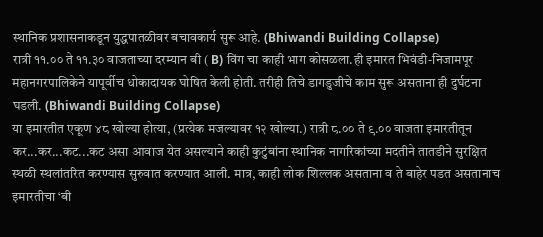स्थानिक प्रशासनाकडून युद्धपातळीवर बचावकार्य सुरू आहे. (Bhiwandi Building Collapse)
रात्री ११.०० ते ११.३० वाजताच्या दरम्यान बी ( B) विंग चा काही भाग कोसळला.ही इमारत भिवंडी-निजामपूर महानगरपालिकेने यापूर्वीच धोकादायक घोषित केली होती. तरीही तिचे डागडुजीचे काम सुरू असताना ही दुर्घटना घडली. (Bhiwandi Building Collapse)
या इमारतीत एकूण ४८ खोल्या होत्या, (प्रत्येक मजल्यावर १२ खोल्या.) रात्री ८.०० ते ९.०० वाजता इमारतीतून कर...कर...कट...कट असा आवाज येत असल्याने काही कुटुंबांना स्थानिक नागरिकांच्या मदतीने तातडीने सुरक्षित स्थळी स्थलांतरित करण्यास सुरुवात करण्यात आली. मात्र, काही लोक शिल्लक असताना व ते बाहेर पडत असतानाच इमारतीचा ‘बी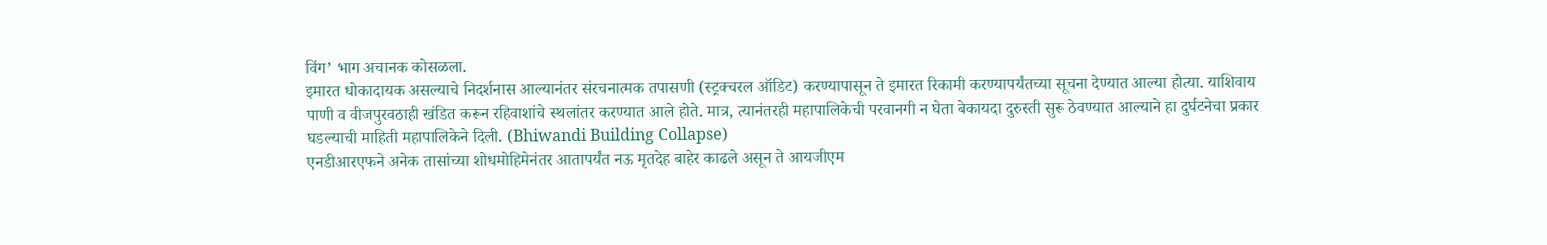विंग’ भाग अचानक कोसळला.
इमारत धोकादायक असल्याचे निदर्शनास आल्यानंतर संरचनात्मक तपासणी (स्ट्रक्चरल ऑडिट) करण्यापासून ते इमारत रिकामी करण्यापर्यंतच्या सूचना देण्यात आल्या होत्या. याशिवाय पाणी व वीजपुरवठाही खंडित करून रहिवाशांचे स्थलांतर करण्यात आले होते. मात्र, त्यानंतरही महापालिकेची परवानगी न घेता बेकायदा दुरुस्ती सुरू ठेवण्यात आल्याने हा दुर्घटनेचा प्रकार घडल्याची माहिती महापालिकेने दिली. (Bhiwandi Building Collapse)
एनडीआरएफने अनेक तासांच्या शोधमोहिमेनंतर आतापर्यंत नऊ मृतदेह बाहेर काढले असून ते आयजीएम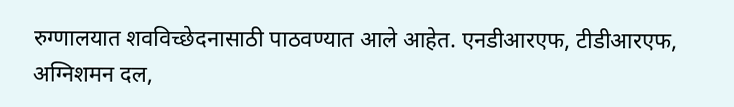रुग्णालयात शवविच्छेदनासाठी पाठवण्यात आले आहेत. एनडीआरएफ, टीडीआरएफ, अग्निशमन दल,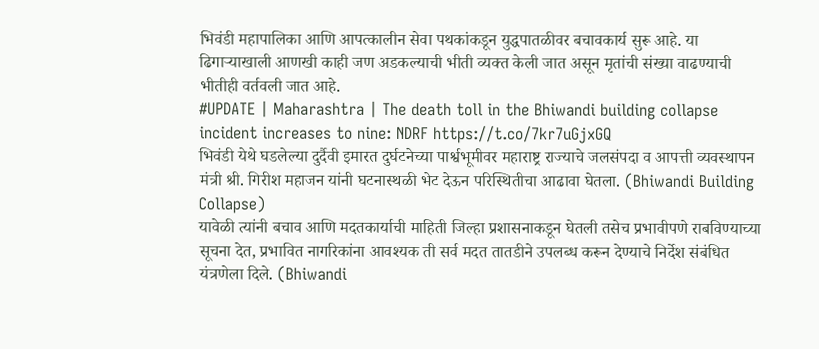भिवंडी महापालिका आणि आपत्कालीन सेवा पथकांकडून युद्धपातळीवर बचावकार्य सुरू आहे. या ढिगाऱ्याखाली आणखी काही जण अडकल्याची भीती व्यक्त केली जात असून मृतांची संख्या वाढण्याची भीतीही वर्तवली जात आहे.
#UPDATE | Maharashtra | The death toll in the Bhiwandi building collapse incident increases to nine: NDRF https://t.co/7kr7uGjxGQ
भिवंडी येथे घडलेल्या दुर्दैवी इमारत दुर्घटनेच्या पार्श्वभूमीवर महाराष्ट्र राज्याचे जलसंपदा व आपत्ती व्यवस्थापन मंत्री श्री. गिरीश महाजन यांनी घटनास्थळी भेट देऊन परिस्थितीचा आढावा घेतला. (Bhiwandi Building Collapse)
यावेळी त्यांनी बचाव आणि मदतकार्याची माहिती जिल्हा प्रशासनाकडून घेतली तसेच प्रभावीपणे राबविण्याच्या सूचना देत, प्रभावित नागरिकांना आवश्यक ती सर्व मदत तातडीने उपलब्ध करून देण्याचे निर्देश संबंधित यंत्रणेला दिले. (Bhiwandi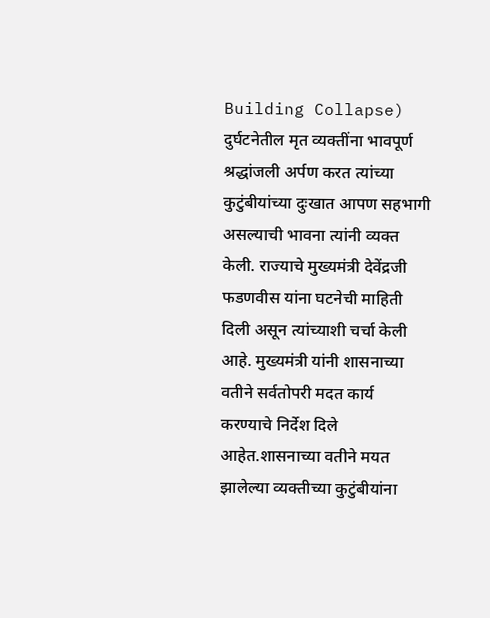Building Collapse)
दुर्घटनेतील मृत व्यक्तींना भावपूर्ण श्रद्धांजली अर्पण करत त्यांच्या कुटुंबीयांच्या दुःखात आपण सहभागी असल्याची भावना त्यांनी व्यक्त केली. राज्याचे मुख्यमंत्री देवेंद्रजी फडणवीस यांना घटनेची माहिती दिली असून त्यांच्याशी चर्चा केली आहे. मुख्यमंत्री यांनी शासनाच्या वतीने सर्वतोपरी मदत कार्य करण्याचे निर्देश दिले आहेत.शासनाच्या वतीने मयत झालेल्या व्यक्तीच्या कुटुंबीयांना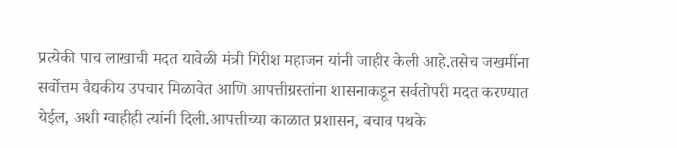प्रत्येकी पाच लाखाची मदत यावेळी मंत्री गिरीश महाजन यांनी जाहीर केली आहे.तसेच जखमींना सर्वोत्तम वैद्यकीय उपचार मिळावेत आणि आपत्तीग्रस्तांना शासनाकडून सर्वतोपरी मदत करण्यात येईल, अशी ग्वाहीही त्यांनी दिली.आपत्तीच्या काळात प्रशासन, बचाव पथके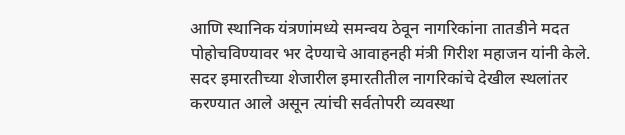आणि स्थानिक यंत्रणांमध्ये समन्वय ठेवून नागरिकांना तातडीने मदत पोहोचविण्यावर भर देण्याचे आवाहनही मंत्री गिरीश महाजन यांनी केले.
सदर इमारतीच्या शेजारील इमारतीतील नागरिकांचे देखील स्थलांतर करण्यात आले असून त्यांची सर्वतोपरी व्यवस्था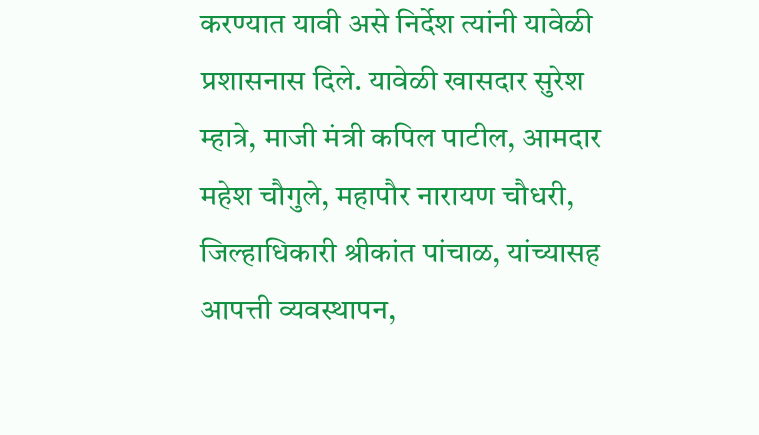करण्यात यावी असे निर्देश त्यांनी यावेळी प्रशासनास दिले. यावेळी खासदार सुरेश म्हात्रे, माजी मंत्री कपिल पाटील, आमदार महेश चौगुले, महापौर नारायण चौधरी, जिल्हाधिकारी श्रीकांत पांचाळ, यांच्यासह आपत्ती व्यवस्थापन,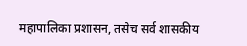महापालिका प्रशासन, तसेच सर्व शासकीय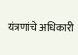यंत्रणांचे अधिकारी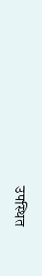उपस्थित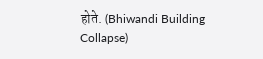होते. (Bhiwandi Building Collapse)